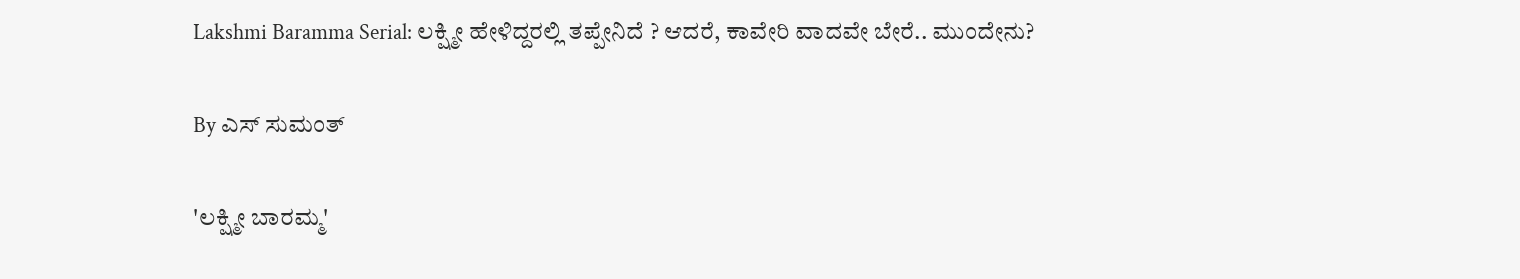Lakshmi Baramma Serial: ಲಕ್ಷ್ಮೀ ಹೇಳಿದ್ದರಲ್ಲಿ ತಪ್ಪೇನಿದೆ ? ಆದರೆ, ಕಾವೇರಿ ವಾದವೇ ಬೇರೆ.. ಮುಂದೇನು?

By ಎಸ್ ಸುಮಂತ್

'ಲಕ್ಷ್ಮೀ ಬಾರಮ್ಮ'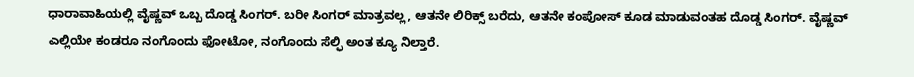ಧಾರಾವಾಹಿಯಲ್ಲಿ ವೈಷ್ಣವ್ ಒಬ್ಬ ದೊಡ್ಡ ಸಿಂಗರ್. ಬರೀ ಸಿಂಗರ್ ಮಾತ್ರವಲ್ಲ, ಆತನೇ ಲಿರಿಕ್ಸ್ ಬರೆದು, ಆತನೇ ಕಂಪೋಸ್ ಕೂಡ ಮಾಡುವಂತಹ ದೊಡ್ಡ ಸಿಂಗರ್. ವೈಷ್ಣವ್ ಎಲ್ಲಿಯೇ‌ ಕಂಡರೂ ನಂಗೊಂದು ಫೋಟೋ, ನಂಗೊಂದು ಸೆಲ್ಫಿ ಅಂತ ಕ್ಯೂ ನಿಲ್ತಾರೆ.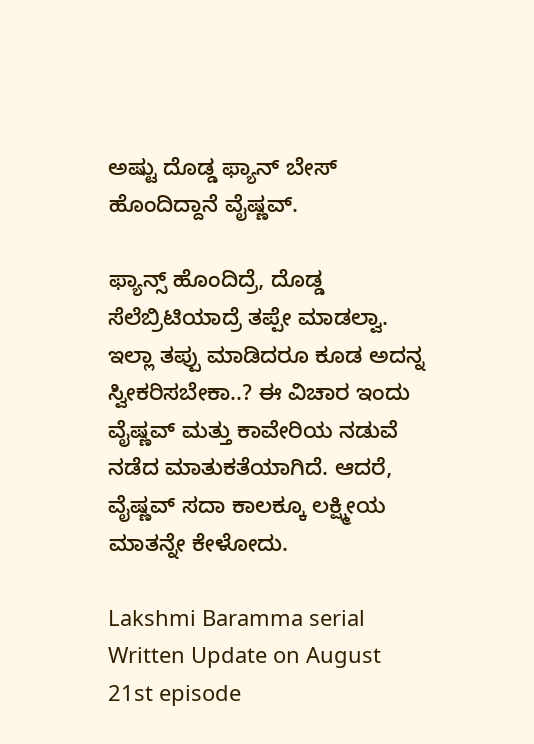ಅಷ್ಟು ದೊಡ್ಡ ಫ್ಯಾನ್ ಬೇಸ್ ಹೊಂದಿದ್ದಾನೆ ವೈಷ್ಣವ್.

ಫ್ಯಾನ್ಸ್ ಹೊಂದಿದ್ರೆ, ದೊಡ್ಡ ಸೆಲೆಬ್ರಿಟಿಯಾದ್ರೆ ತಪ್ಪೇ ಮಾಡಲ್ವಾ. ಇಲ್ಲಾ ತಪ್ಪು ಮಾಡಿದರೂ ಕೂಡ ಅದನ್ನ ಸ್ವೀಕರಿಸಬೇಕಾ..? ಈ ವಿಚಾರ ಇಂದು ವೈಷ್ಣವ್ ಮತ್ತು ಕಾವೇರಿಯ ನಡುವೆ ನಡೆದ ಮಾತುಕತೆಯಾಗಿದೆ. ಆದರೆ, ವೈಷ್ಣವ್ ಸದಾ ಕಾಲಕ್ಕೂ ಲಕ್ಷ್ಮೀಯ ಮಾತನ್ನೇ ಕೇಳೋದು.

Lakshmi Baramma serial Written Update on August 21st episode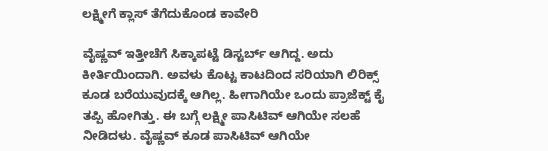ಲಕ್ಷ್ಮೀಗೆ ಕ್ಲಾಸ್ ತೆಗೆದುಕೊಂಡ ಕಾವೇರಿ

ವೈಷ್ಣವ್ ಇತ್ತೀಚೆಗೆ ಸಿಕ್ಕಾಪಟ್ಟೆ ಡಿಸ್ಟರ್ಬ್ ಆಗಿದ್ದ. ಅದು ಕೀರ್ತಿಯಿಂದಾಗಿ. ಅವಳು ಕೊಟ್ಟ ಕಾಟದಿಂದ ಸರಿಯಾಗಿ ಲಿರಿಕ್ಸ್ ಕೂಡ ಬರೆಯುವುದಕ್ಕೆ ಆಗಿಲ್ಲ. ಹೀಗಾಗಿಯೇ ಒಂದು ಪ್ರಾಜೆಕ್ಟ್ ಕೈ ತಪ್ಪಿ ಹೋಗಿತ್ತು. ಈ ಬಗ್ಗೆ ಲಕ್ಷ್ಮೀ ಪಾಸಿಟಿವ್ ಆಗಿಯೇ ಸಲಹೆ ನೀಡಿದಳು. ವೈಷ್ಣವ್ ಕೂಡ ಪಾಸಿಟಿವ್ ಆಗಿಯೇ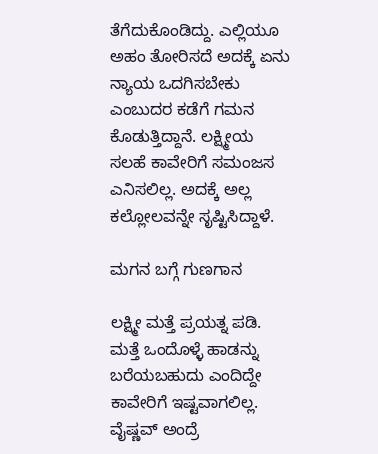ತೆಗೆದುಕೊಂಡಿದ್ದು. ಎಲ್ಲಿಯೂ ಅಹಂ ತೋರಿಸದೆ ಅದಕ್ಕೆ ಏನು ನ್ಯಾಯ ಒದಗಿಸಬೇಕು ಎಂಬುದರ ಕಡೆಗೆ ಗಮನ ಕೊಡುತ್ತಿದ್ದಾನೆ. ಲಕ್ಷ್ಮೀಯ ಸಲಹೆ ಕಾವೇರಿಗೆ ಸಮಂಜಸ ಎನಿಸಲಿಲ್ಲ. ಅದಕ್ಕೆ ಅಲ್ಲ ಕಲ್ಲೋಲವನ್ನೇ ಸೃಷ್ಟಿಸಿದ್ದಾಳೆ.

ಮಗನ ಬಗ್ಗೆ ಗುಣಗಾನ

ಲಕ್ಷ್ಮೀ ಮತ್ತೆ ಪ್ರಯತ್ನ ಪಡಿ. ಮತ್ತೆ ಒಂದೊಳ್ಳೆ ಹಾಡನ್ನು ಬರೆಯಬಹುದು ಎಂದಿದ್ದೇ ಕಾವೇರಿಗೆ ಇಷ್ಟವಾಗಲಿಲ್ಲ. ವೈಷ್ಣವ್ ಅಂದ್ರೆ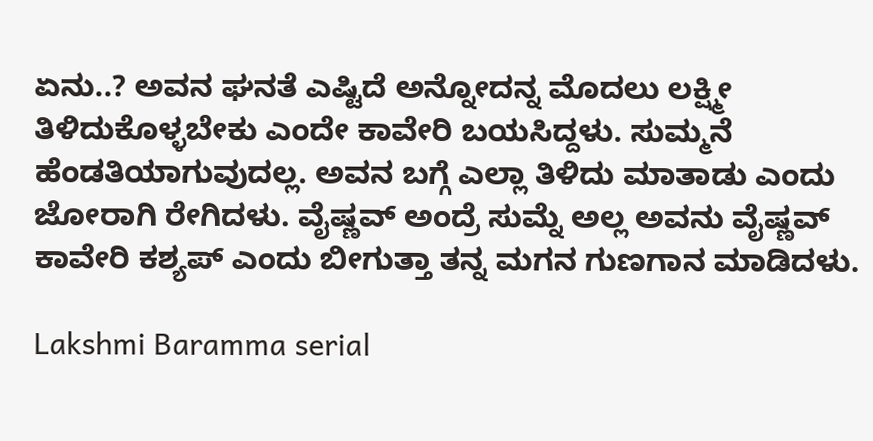ಏನು..? ಅವನ ಘನತೆ ಎಷ್ಟಿದೆ ಅನ್ನೋದನ್ನ ಮೊದಲು ಲಕ್ಷ್ಮೀ ತಿಳಿದುಕೊಳ್ಳಬೇಕು ಎಂದೇ ಕಾವೇರಿ ಬಯಸಿದ್ದಳು. ಸುಮ್ಮನೆ ಹೆಂಡತಿಯಾಗುವುದಲ್ಲ. ಅವನ ಬಗ್ಗೆ ಎಲ್ಲಾ ತಿಳಿದು ಮಾತಾಡು ಎಂದು ಜೋರಾಗಿ ರೇಗಿದಳು. ವೈಷ್ಣವ್ ಅಂದ್ರೆ ಸುಮ್ನೆ ಅಲ್ಲ ಅವನು ವೈಷ್ಣವ್ ಕಾವೇರಿ ಕಶ್ಯಪ್ ಎಂದು ಬೀಗುತ್ತಾ ತನ್ನ ಮಗನ ಗುಣಗಾನ ಮಾಡಿದಳು.

Lakshmi Baramma serial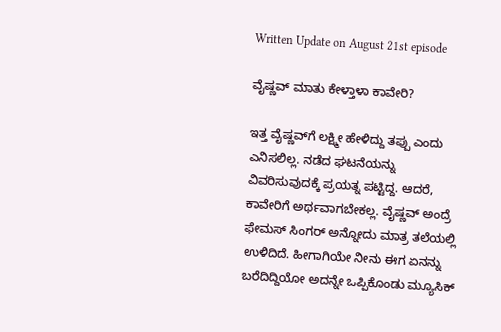Written Update on August 21st episode

ವೈಷ್ಣವ್ ಮಾತು ಕೇಳ್ತಾಳಾ ಕಾವೇರಿ?

ಇತ್ತ ವೈಷ್ಣವ್‌ಗೆ ಲಕ್ಷ್ಮೀ ಹೇಳಿದ್ದು ತಪ್ಪು ಎಂದು ಎನಿಸಲಿಲ್ಲ. ನಡೆದ ಘಟನೆಯನ್ನು ವಿವರಿಸುವುದಕ್ಕೆ ಪ್ರಯತ್ನ ಪಟ್ಟಿದ್ದ. ಆದರೆ, ಕಾವೇರಿಗೆ ಅರ್ಥವಾಗಬೇಕಲ್ಲ. ವೈಷ್ಣವ್ ಅಂದ್ರೆ ಫೇಮಸ್ ಸಿಂಗರ್ ಅನ್ನೋದು ಮಾತ್ರ ತಲೆಯಲ್ಲಿ ಉಳಿದಿದೆ. ಹೀಗಾಗಿಯೇ ನೀನು ಈಗ ಏನನ್ನು ಬರೆದಿದ್ದಿಯೋ ಅದನ್ನೇ ಒಪ್ಪಿಕೊಂಡು ಮ್ಯೂಸಿಕ್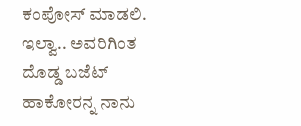ಕಂಪೋಸ್ ಮಾಡಲಿ. ಇಲ್ವಾ.. ಅವರಿಗಿಂತ ದೊಡ್ಡ ಬಜೆಟ್ ಹಾಕೋರನ್ನ ನಾನು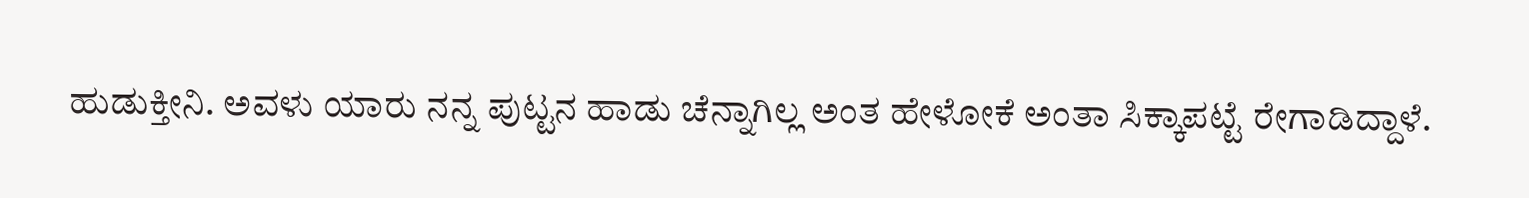ಹುಡುಕ್ತೀನಿ. ಅವಳು ಯಾರು ನನ್ನ ಪುಟ್ಟನ ಹಾಡು ಚೆನ್ನಾಗಿಲ್ಲ ಅಂತ ಹೇಳೋಕೆ ಅಂತಾ ಸಿಕ್ಕಾಪಟ್ಟೆ ರೇಗಾಡಿದ್ದಾಳೆ.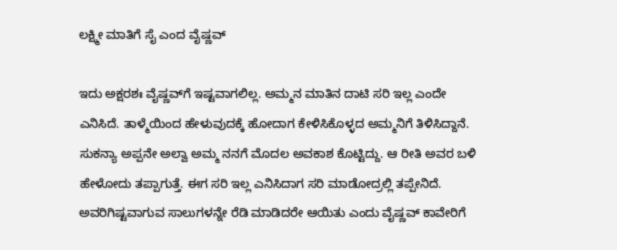ಲಕ್ಷ್ಮೀ ಮಾತಿಗೆ ಸೈ ಎಂದ ವೈಷ್ಣವ್

ಇದು ಅಕ್ಷರಶಃ ವೈಷ್ಣವ್‌ಗೆ ಇಷ್ಟವಾಗಲಿಲ್ಲ. ಅಮ್ಮನ ಮಾತಿನ ದಾಟಿ ಸರಿ ಇಲ್ಲ ಎಂದೇ ಎನಿಸಿದೆ. ತಾಳ್ಮೆಯಿಂದ ಹೇಳುವುದಕ್ಕೆ ಹೋದಾಗ ಕೇಳಿಸಿಕೊಳ್ಳದ ಅಮ್ಮನಿಗೆ ತಿಳಿಸಿದ್ದಾನೆ. ಸುಕನ್ಯಾ ಅಪ್ಪನೇ ಅಲ್ವಾ ಅಮ್ಮ ನನಗೆ ಮೊದಲ ಅವಕಾಶ ಕೊಟ್ಟಿದ್ದು. ಆ ರೀತಿ ಅವರ ಬಳಿ ಹೇಳೋದು ತಪ್ಪಾಗುತ್ತೆ. ಈಗ ಸರಿ ಇಲ್ಲ ಎನಿಸಿದಾಗ ಸರಿ ಮಾಡೋದ್ರಲ್ಲಿ ತಪ್ಪೇನಿದೆ. ಅವರಿಗಿಷ್ಟವಾಗುವ ಸಾಲುಗಳನ್ನೇ ರೆಡಿ ಮಾಡಿದರೇ ಆಯಿತು ಎಂದು ವೈಷ್ಣವ್ ಕಾವೇರಿಗೆ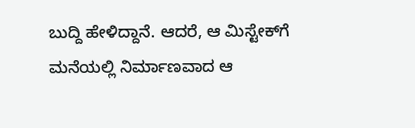ಬುದ್ದಿ ಹೇಳಿದ್ದಾನೆ. ಆದರೆ, ಆ ಮಿಸ್ಟೇಕ್‌ಗೆ ಮನೆಯಲ್ಲಿ ನಿರ್ಮಾಣವಾದ ಆ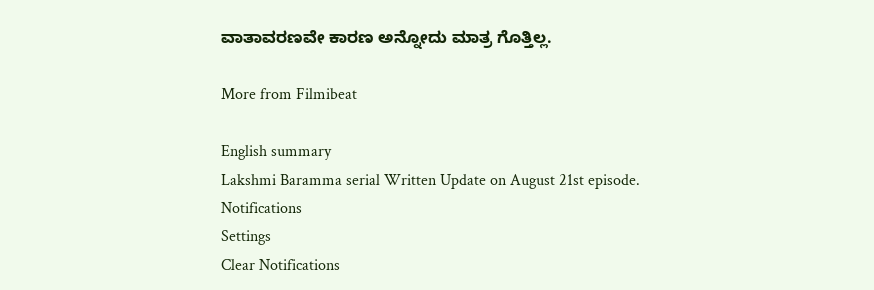ವಾತಾವರಣವೇ ಕಾರಣ ಅನ್ನೋದು ಮಾತ್ರ ಗೊತ್ತಿಲ್ಲ.

More from Filmibeat

English summary
Lakshmi Baramma serial Written Update on August 21st episode.
Notifications
Settings
Clear Notifications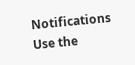Notifications
Use the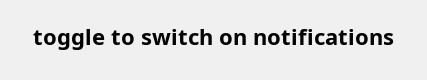toggle to switch on notifications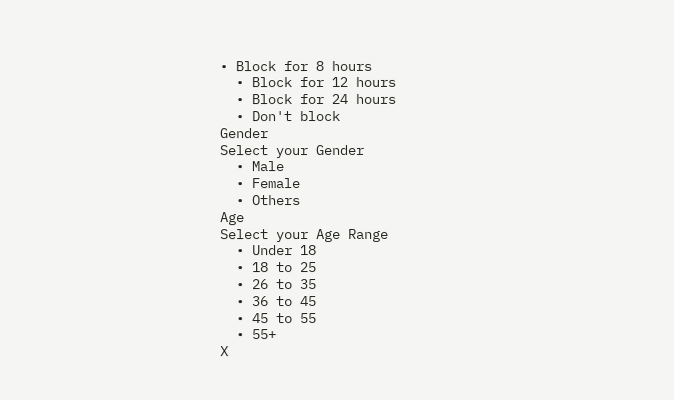• Block for 8 hours
  • Block for 12 hours
  • Block for 24 hours
  • Don't block
Gender
Select your Gender
  • Male
  • Female
  • Others
Age
Select your Age Range
  • Under 18
  • 18 to 25
  • 26 to 35
  • 36 to 45
  • 45 to 55
  • 55+
X